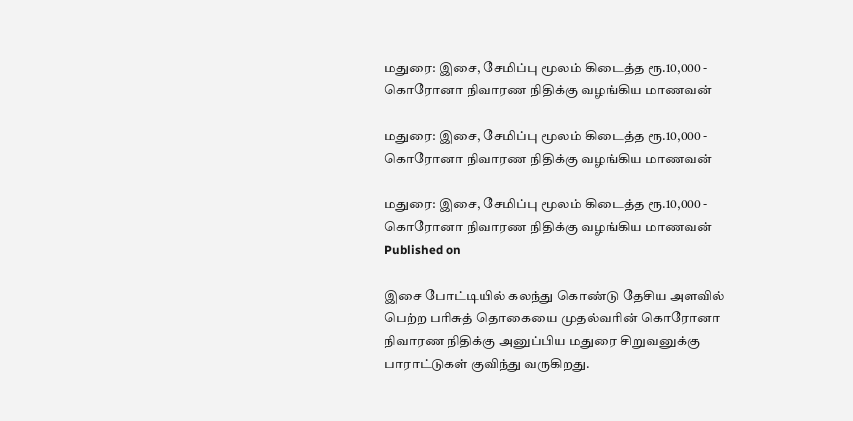மதுரை: இசை, சேமிப்பு மூலம் கிடைத்த ரூ.10,000 - கொரோனா நிவாரண நிதிக்கு வழங்கிய மாணவன்

மதுரை: இசை, சேமிப்பு மூலம் கிடைத்த ரூ.10,000 - கொரோனா நிவாரண நிதிக்கு வழங்கிய மாணவன்

மதுரை: இசை, சேமிப்பு மூலம் கிடைத்த ரூ.10,000 - கொரோனா நிவாரண நிதிக்கு வழங்கிய மாணவன்
Published on

இசை போட்டியில் கலந்து கொண்டு தேசிய அளவில் பெற்ற பரிசுத் தொகையை முதல்வரின் கொரோனா நிவாரண நிதிக்கு அனுப்பிய மதுரை சிறுவனுக்கு பாராட்டுகள் குவிந்து வருகிறது.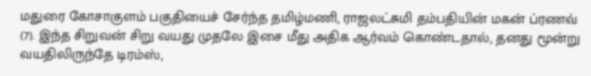மதுரை கோசாகுளம் பகுதியைச் சேர்ந்த தமிழ்மணி, ராஜலட்சுமி தம்பதியின் மகன் ப்ரணவ் (7). இந்த சிறுவன் சிறு வயது முதலே இசை மீது அதிக ஆர்வம் கொண்டதால், தனது மூன்று வயதிலிருந்தே டிரம்ஸ்,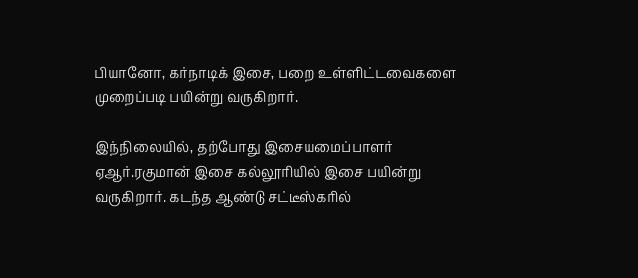பியானோ, கர்நாடிக் இசை, பறை உள்ளிட்டவைகளை முறைப்படி பயின்று வருகிறார்.

இந்நிலையில், தற்போது இசையமைப்பாளர் ஏஆர்.ரகுமான் இசை கல்லூரியில் இசை பயின்று வருகிறார். கடந்த ஆண்டு சட்டீஸ்கரில்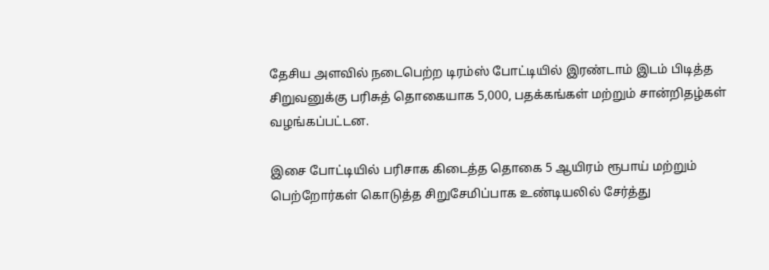தேசிய அளவில் நடைபெற்ற டிரம்ஸ் போட்டியில் இரண்டாம் இடம் பிடித்த சிறுவனுக்கு பரிசுத் தொகையாக 5,000, பதக்கங்கள் மற்றும் சான்றிதழ்கள் வழங்கப்பட்டன.

இசை போட்டியில் பரிசாக கிடைத்த தொகை 5 ஆயிரம் ரூபாய் மற்றும் பெற்றோர்கள் கொடுத்த சிறுசேமிப்பாக உண்டியலில் சேர்த்து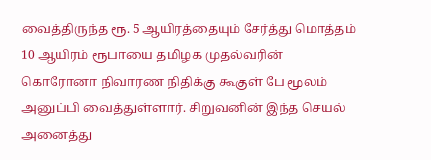வைத்திருந்த ரூ. 5 ஆயிரத்தையும் சேர்த்து மொத்தம் 10 ஆயிரம் ரூபாயை தமிழக முதல்வரின் கொரோனா நிவாரண நிதிக்கு கூகுள் பே மூலம் அனுப்பி வைத்துள்ளார். சிறுவனின் இந்த செயல் அனைத்து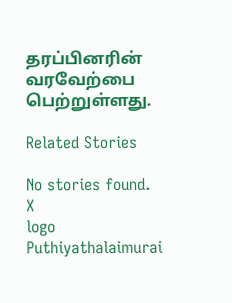தரப்பினரின் வரவேற்பை பெற்றுள்ளது.

Related Stories

No stories found.
X
logo
Puthiyathalaimurai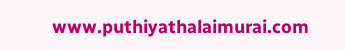www.puthiyathalaimurai.com